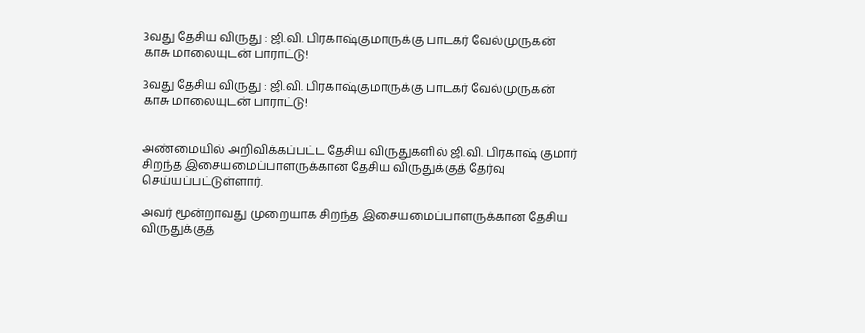3வது தேசிய விருது : ஜி.வி. பிரகாஷ்குமாருக்கு பாடகர் வேல்முருகன் காசு மாலையுடன் பாராட்டு!

3வது தேசிய விருது : ஜி.வி. பிரகாஷ்குமாருக்கு பாடகர் வேல்முருகன் காசு மாலையுடன் பாராட்டு!


அண்மையில் அறிவிக்கப்பட்ட தேசிய விருதுகளில் ஜி.வி. பிரகாஷ் குமார் சிறந்த இசையமைப்பாளருக்கான தேசிய விருதுக்குத் தேர்வு செய்யப்பட்டுள்ளார்.

அவர் மூன்றாவது முறையாக சிறந்த இசையமைப்பாளருக்கான தேசிய விருதுக்குத்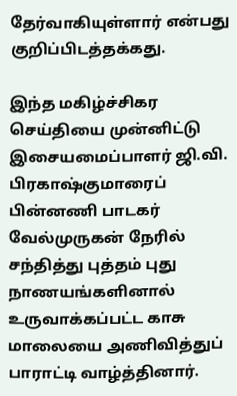தேர்வாகியுள்ளார் என்பது குறிப்பிடத்தக்கது.

இந்த மகிழ்ச்சிகர செய்தியை முன்னிட்டு இசையமைப்பாளர் ஜி.வி. பிரகாஷ்குமாரைப் பின்னணி பாடகர் வேல்முருகன் நேரில் சந்தித்து புத்தம் புது நாணயங்களினால் உருவாக்கப்பட்ட காசு மாலையை அணிவித்துப் பாராட்டி வாழ்த்தினார்.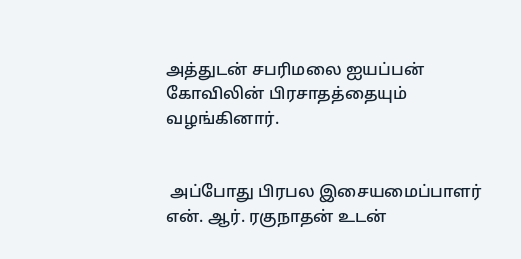அத்துடன் சபரிமலை ஐயப்பன் கோவிலின் பிரசாதத்தையும் வழங்கினார்.


 அப்போது பிரபல இசையமைப்பாளர் என். ஆர். ரகுநாதன் உடன்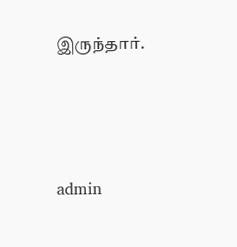இருந்தார்.




admin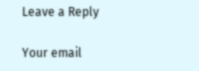Leave a Reply

Your email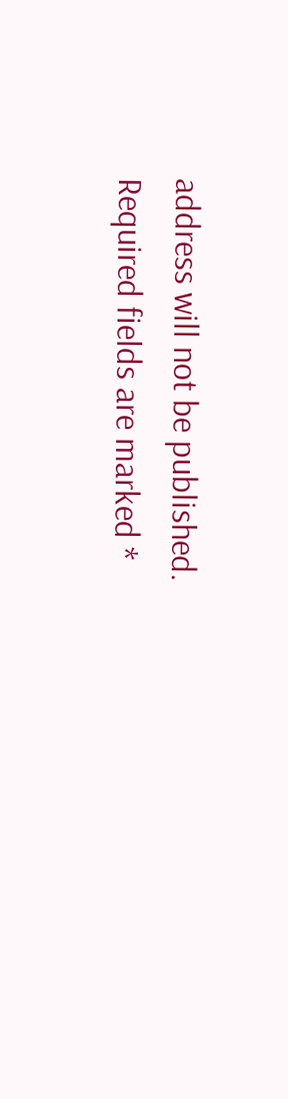address will not be published. Required fields are marked *